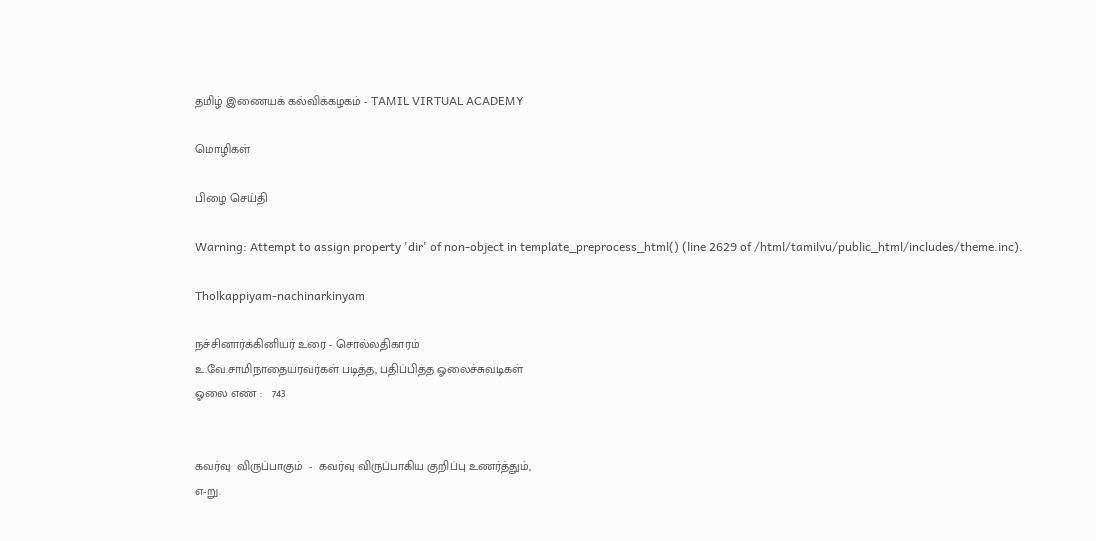தமிழ் இணையக் கல்விக்கழகம் - TAMIL VIRTUAL ACADEMY

மொழிகள்

பிழை செய்தி

Warning: Attempt to assign property 'dir' of non-object in template_preprocess_html() (line 2629 of /html/tamilvu/public_html/includes/theme.inc).

Tholkappiyam-nachinarkinyam

நச்சினார்க்கினியர் உரை - சொல்லதிகாரம்
உ.வே.சாமிநாதையரவர்கள் படித்த, பதிப்பித்த ஓலைச்சுவடிகள்
ஓலை எண் :   743


கவர்வு  விருப்பாகும்  -  கவர்வு விருப்பாகிய குறிப்பு உணர்த்தும்,
எ-று.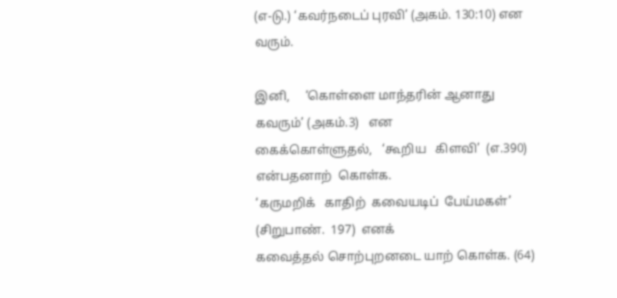(எ-டு.) ‘கவர்நடைப் புரவி’ (அகம். 130:10) என வரும்.

இனி,     ‘கொள்ளை மாந்தரின் ஆனாது கவரும்’ (அகம்.3)   என
கைக்கொள்ளுதல்,   ‘கூறிய   கிளவி’  (எ.390)  என்பதனாற்  கொள்க.
‘கருமறிக்   காதிற்  கவையடிப்  பேய்மகள்’  (சிறுபாண்.  197)  எனக்
கவைத்தல் சொற்புறனடை யாற் கொள்க. (64)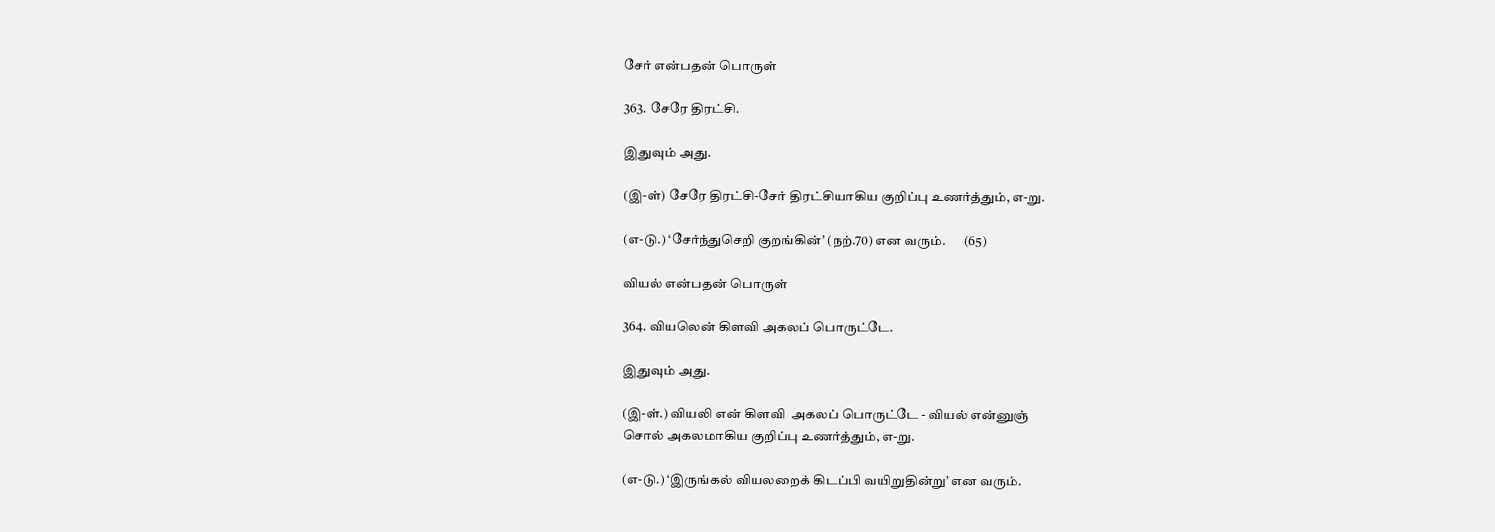சேர் என்பதன் பொருள்

363. சேரே திரட்சி.

இதுவும் அது.

(இ-ள்) சேரே திரட்சி-சேர் திரட்சியாகிய குறிப்பு உணர்த்தும், எ-று.

(எ-டு.) ‘சேர்ந்துசெறி குறங்கின்’ (நற்.70) என வரும்.       (65)

வியல் என்பதன் பொருள்

364. வியலென் கிளவி அகலப் பொருட்டே.

இதுவும் அது.

(இ-ள்.) வியலி என் கிளவி  அகலப் பொருட்டே - வியல் என்னுஞ்
சொல் அகலமாகிய குறிப்பு உணர்த்தும், எ-று.

(எ-டு.) ‘இருங்கல் வியலறைக் கிடப்பி வயிறுதின்று’ என வரும்.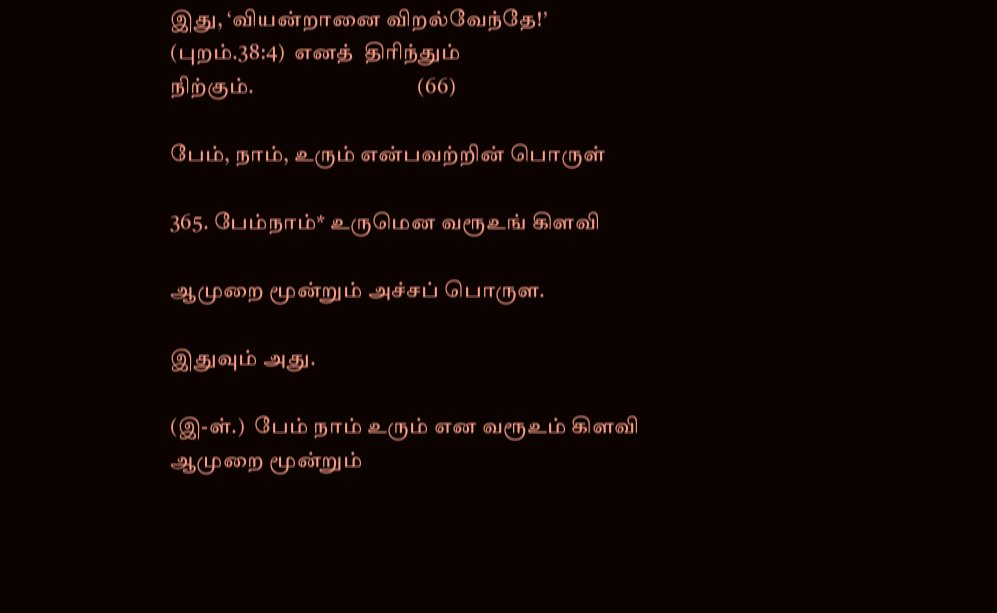இது, ‘வியன்றானை விறல்வேந்தே!’ (புறம்.38:4)  எனத்  திரிந்தும்
நிற்கும்.                                     (66)

பேம், நாம், உரும் என்பவற்றின் பொருள்

365. பேம்நாம்* உருமென வரூஉங் கிளவி

ஆமுறை மூன்றும் அச்சப் பொருள.

இதுவும் அது.

(இ-ள்.)  பேம் நாம் உரும் என வரூஉம் கிளவி ஆமுறை மூன்றும்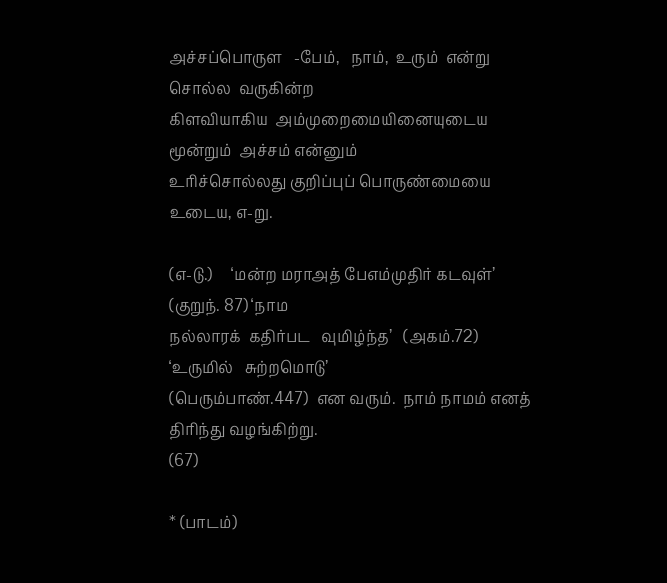அச்சப்பொருள   -பேம்,   நாம்,  உரும்  என்று  சொல்ல  வருகின்ற
கிளவியாகிய  அம்முறைமையினையுடைய  மூன்றும்  அச்சம் என்னும்
உரிச்சொல்லது குறிப்புப் பொருண்மையை உடைய, எ-று.

(எ-டு.)     ‘மன்ற மராஅத் பேஎம்முதிர் கடவுள்’ (குறுந். 87) ‘நாம
நல்லாரக்  கதிர்பட   வுமிழ்ந்த’   (அகம்.72)   ‘உருமில்   சுற்றமொடு’
(பெரும்பாண்.447)  என வரும்.  நாம் நாமம் எனத் திரிந்து வழங்கிற்று.
(67)

* (பாடம்)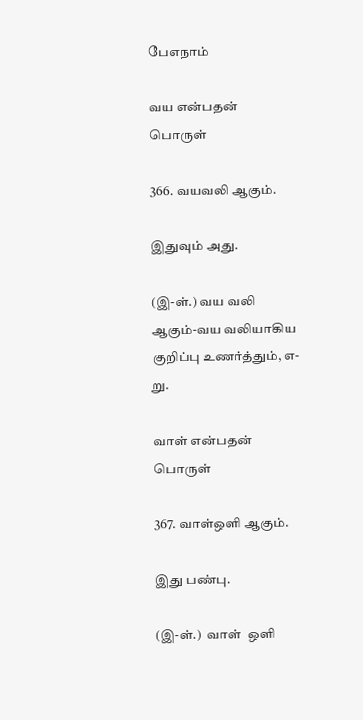பேஎநாம்

வய என்பதன் பொருள்

366. வயவலி ஆகும்.

இதுவும் அது.

(இ-ள்.) வய வலி ஆகும்-வய வலியாகிய குறிப்பு உணர்த்தும், எ-று.

வாள் என்பதன் பொருள்

367. வாள்ஒளி ஆகும்.

இது பண்பு.

(இ-ள்.)  வாள்  ஒளி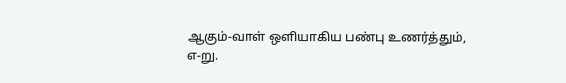ஆகும்-வாள் ஒளியாகிய பண்பு உணர்த்தும்,
எ-று.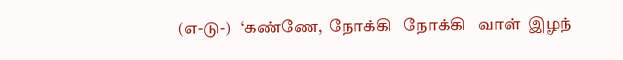(எ-டு-)   ‘கண்ணே,  நோக்கி   நோக்கி   வாள்  இழந்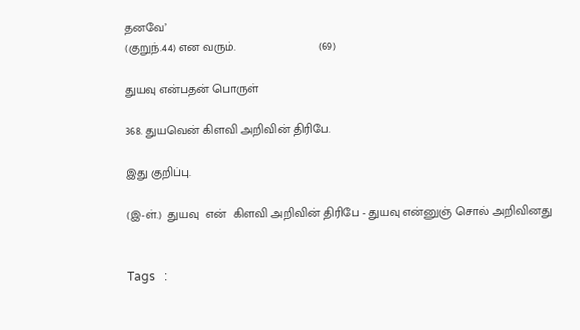தனவே’
(குறுந்.44) என வரும்.                         (69)

துயவு என்பதன் பொருள்

368. துயவென் கிளவி அறிவின் திரிபே.

இது குறிப்பு.

(இ-ள்.)  துயவு  என்  கிளவி அறிவின் திரிபே - துயவு என்னுஞ் சொல் அறிவினது


Tags   :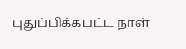புதுப்பிக்கபட்ட நாள்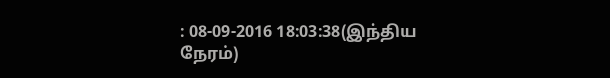: 08-09-2016 18:03:38(இந்திய நேரம்)